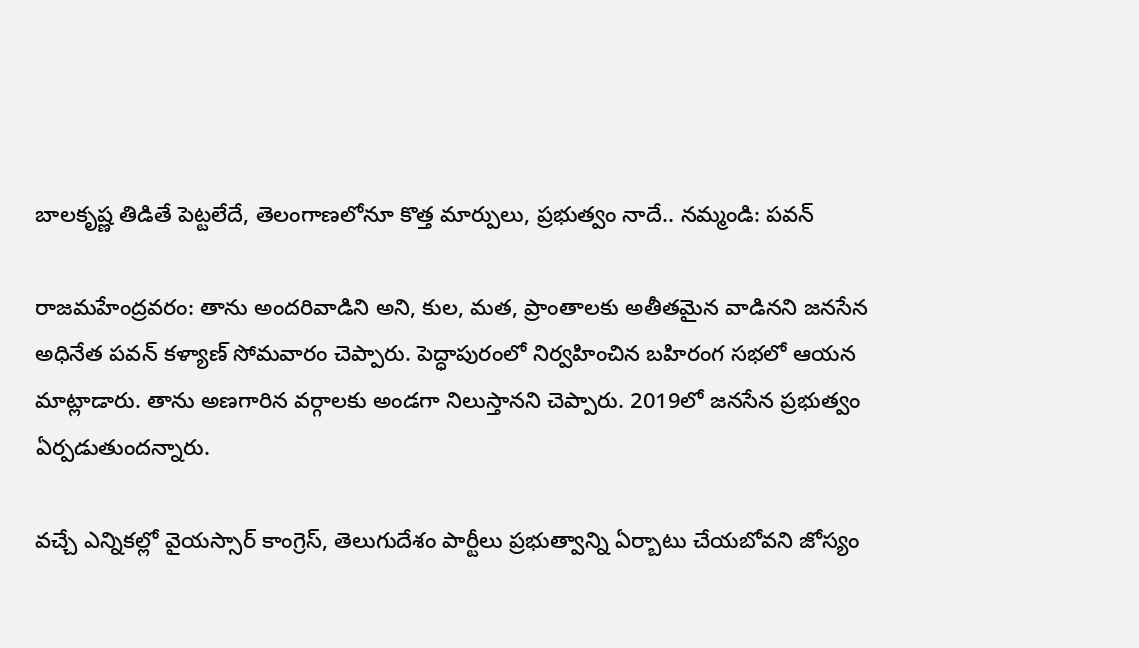బాలకృష్ణ తిడితే పెట్టలేదే, తెలంగాణలోనూ కొత్త మార్పులు, ప్రభుత్వం నాదే.. నమ్మండి: పవన్

రాజమహేంద్రవరం: తాను అందరివాడిని అని, కుల, మత, ప్రాంతాలకు అతీతమైన వాడినని జనసేన అధినేత పవన్ కళ్యాణ్ సోమవారం చెప్పారు. పెద్ధాపురంలో నిర్వహించిన బహిరంగ సభలో ఆయన మాట్లాడారు. తాను అణగారిన వర్గాలకు అండగా నిలుస్తానని చెప్పారు. 2019లో జనసేన ప్రభుత్వం ఏర్పడుతుందన్నారు.

వచ్చే ఎన్నికల్లో వైయస్సార్ కాంగ్రెస్, తెలుగుదేశం పార్టీలు ప్రభుత్వాన్ని ఏర్బాటు చేయబోవని జోస్యం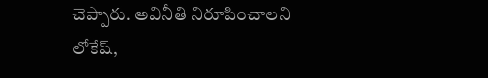చెప్పారు. అవినీతి నిరూపించాలని లోకేష్,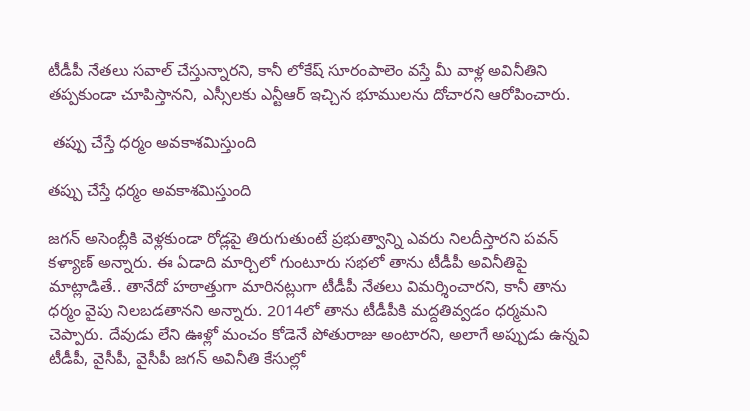టీడీపీ నేతలు సవాల్ చేస్తున్నారని, కానీ లోకేష్ సూరంపాలెం వస్తే మీ వాళ్ల అవినీతిని తప్పకుండా చూపిస్తానని, ఎస్సీలకు ఎన్టీఆర్ ఇచ్చిన భూములను దోచారని ఆరోపించారు.

 తప్పు చేస్తే ధర్మం అవకాశమిస్తుంది

తప్పు చేస్తే ధర్మం అవకాశమిస్తుంది

జగన్ అసెంబ్లీకి వెళ్లకుండా రోడ్లపై తిరుగుతుంటే ప్రభుత్వాన్ని ఎవరు నిలదీస్తారని పవన్ కళ్యాణ్ అన్నారు. ఈ ఏడాది మార్చిలో గుంటూరు సభలో తాను టీడీపీ అవినీతిపై మాట్లాడితే.. తానేదో హఠాత్తుగా మారినట్లుగా టీడీపీ నేతలు విమర్శించారని, కానీ తాను ధర్మం వైపు నిలబడతానని అన్నారు. 2014లో తాను టీడీపీకి మద్దతివ్వడం ధర్మమని చెప్పారు. దేవుడు లేని ఊళ్లో మంచం కోడెనే పోతురాజు అంటారని, అలాగే అప్పుడు ఉన్నవి టీడీపీ, వైసీపీ, వైసీపీ జగన్ అవినీతి కేసుల్లో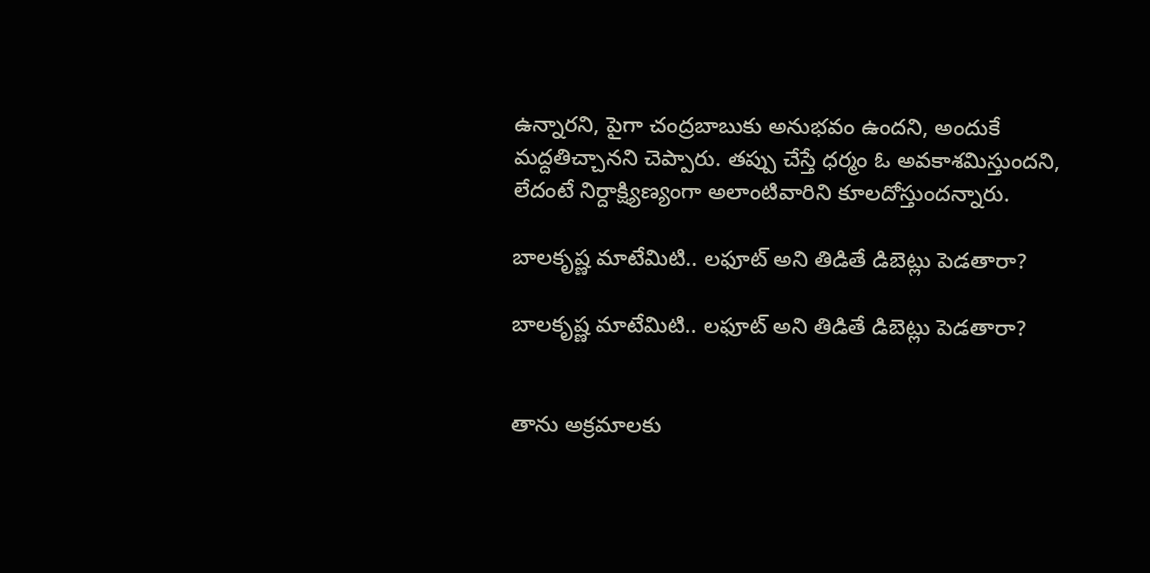ఉన్నారని, పైగా చంద్రబాబుకు అనుభవం ఉందని, అందుకే మద్దతిచ్చానని చెప్పారు. తప్పు చేస్తే ధర్మం ఓ అవకాశమిస్తుందని, లేదంటే నిర్దాక్ష్యిణ్యంగా అలాంటివారిని కూలదోస్తుందన్నారు.

బాలకృష్ణ మాటేమిటి.. లఫూట్ అని తిడితే డిబెట్లు పెడతారా?

బాలకృష్ణ మాటేమిటి.. లఫూట్ అని తిడితే డిబెట్లు పెడతారా?


తాను అక్రమాలకు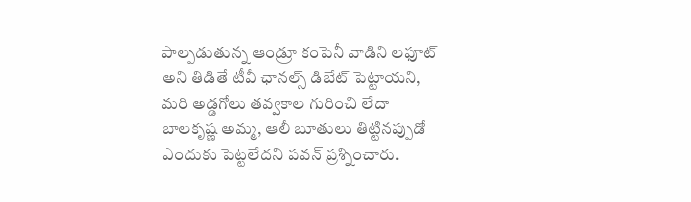పాల్పడుతున్న ఆండ్రూ కంపెనీ వాడిని లఫూట్ అని తిడితే టీవీ ఛానల్స్ డిబేట్ పెట్టాయని, మరి అడ్డగోలు తవ్వకాల గురించి లేదా బాలకృష్ణ అమ్మ, ఆలీ బూతులు తిట్టినప్పుడో ఎందుకు పెట్టలేదని పవన్ ప్రశ్నించారు.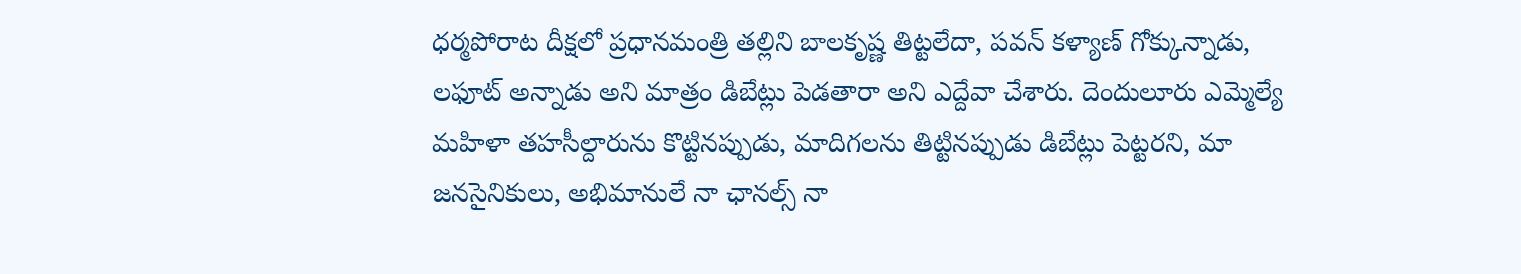ధర్మపోరాట దీక్షలో ప్రధానమంత్రి తల్లిని బాలకృష్ణ తిట్టలేదా, పవన్ కళ్యాణ్ గోక్కున్నాడు, లఫూట్ అన్నాడు అని మాత్రం డిబేట్లు పెడతారా అని ఎద్దేవా చేశారు. దెందులూరు ఎమ్మెల్యే మహిళా తహసీల్దారును కొట్టినప్పుడు, మాదిగలను తిట్టినప్పుడు డిబేట్లు పెట్టరని, మా జనసైనికులు, అభిమానులే నా ఛానల్స్ నా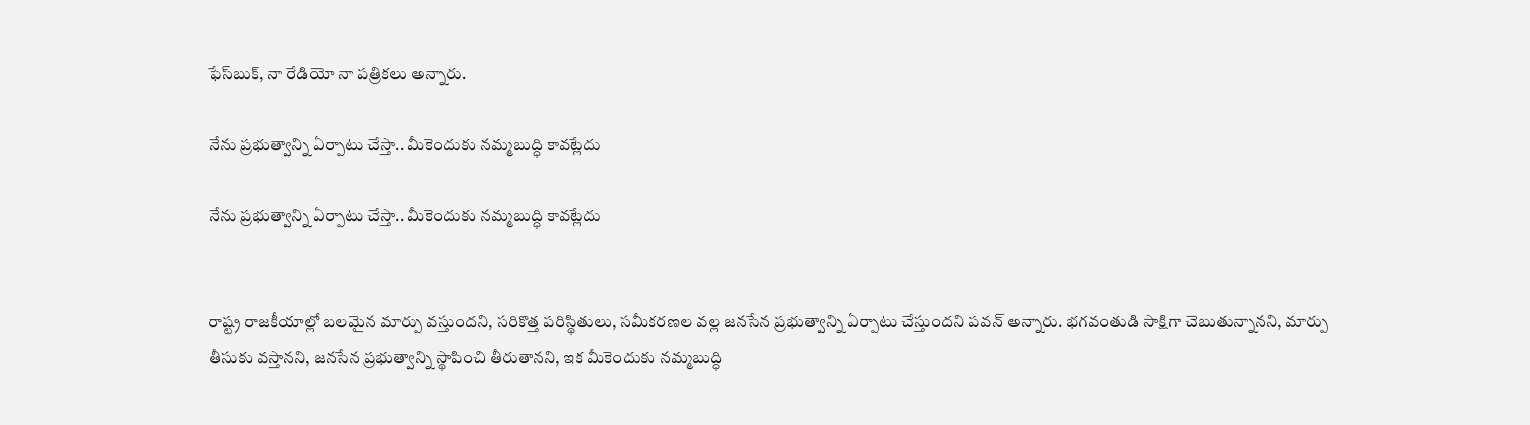ఫేస్‌బుక్, నా రేడియో నా పత్రికలు అన్నారు.

నేను ప్రభుత్వాన్ని ఏర్పాటు చేస్తా.. మీకెందుకు నమ్మబుద్ధి కావట్లేదు

నేను ప్రభుత్వాన్ని ఏర్పాటు చేస్తా.. మీకెందుకు నమ్మబుద్ధి కావట్లేదు


రాష్ట్ర రాజకీయాల్లో బలమైన మార్పు వస్తుందని, సరికొత్త పరిస్థితులు, సమీకరణల వల్ల జనసేన ప్రభుత్వాన్ని ఏర్పాటు చేస్తుందని పవన్ అన్నారు. భగవంతుడి సాక్షిగా చెబుతున్నానని, మార్పు తీసుకు వస్తానని, జనసేన ప్రభుత్వాన్ని స్థాపించి తీరుతానని, ఇక మీకెందుకు నమ్మబుద్ధి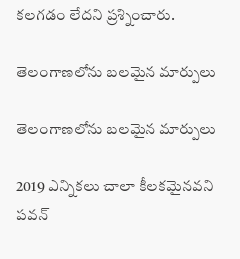కలగడం లేదని ప్రశ్నించారు.

తెలంగాణలోను బలమైన మార్పులు

తెలంగాణలోను బలమైన మార్పులు

2019 ఎన్నికలు చాలా కీలకమైనవని పవన్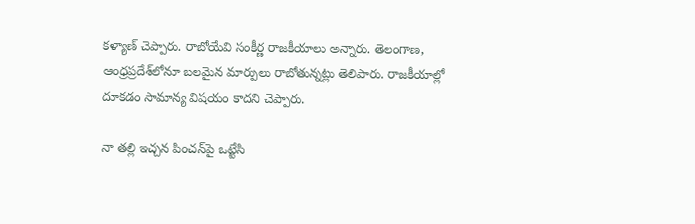కళ్యాణ్ చెప్పారు. రాబోయేవి సంకీర్ణ రాజకీయాలు అన్నారు. తెలంగాణ, ఆంధ్రప్రదేశ్‌లోనూ బలమైన మార్పులు రాబోతున్నట్లు తెలిపారు. రాజకీయాల్లో దూకడం సామాన్య విషయం కాదని చెప్పారు.

నా తల్లి ఇచ్చన పించన్‌పై ఒట్టేసి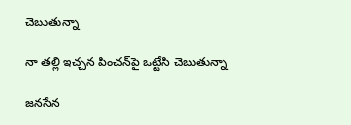చెబుతున్నా

నా తల్లి ఇచ్చన పించన్‌పై ఒట్టేసి చెబుతున్నా

జనసేన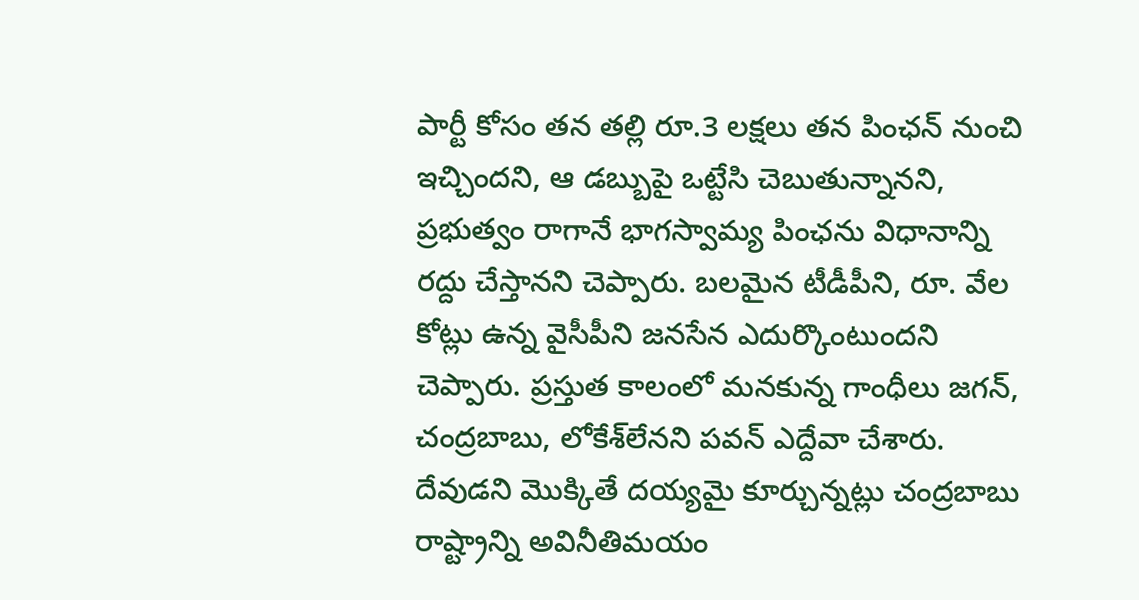పార్టీ కోసం తన తల్లి రూ.3 లక్షలు తన పింఛన్ నుంచి ఇచ్చిందని, ఆ డబ్బుపై ఒట్టేసి చెబుతున్నానని, ప్రభుత్వం రాగానే భాగస్వామ్య పింఛను విధానాన్ని రద్దు చేస్తానని చెప్పారు. బలమైన టీడీపీని, రూ. వేల కోట్లు ఉన్న వైసీపీని జనసేన ఎదుర్కొంటుందని చెప్పారు. ప్రస్తుత కాలంలో మనకున్న గాంధీలు జగన్‌, చంద్రబాబు, లోకేశ్‌లేనని పవన్‌ ఎద్దేవా చేశారు. దేవుడని మొక్కితే దయ్యమై కూర్చున్నట్లు చంద్రబాబు రాష్ట్రాన్ని అవినీతిమయం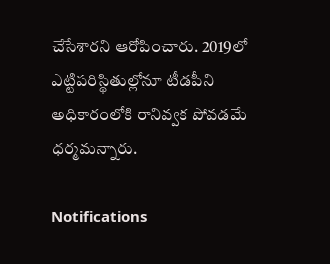చేసేశారని ఆరోపించారు. 2019లో ఎట్టిపరిస్థితుల్లోనూ టీడపీని అధికారంలోకి రానివ్వక పోవడమే ధర్మమన్నారు.

Notifications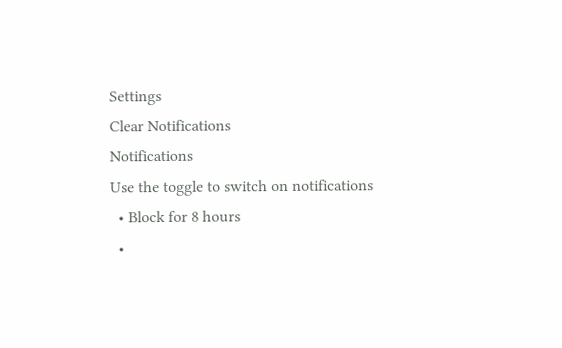Settings
Clear Notifications
Notifications
Use the toggle to switch on notifications
  • Block for 8 hours
  •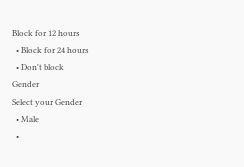Block for 12 hours
  • Block for 24 hours
  • Don't block
Gender
Select your Gender
  • Male
  •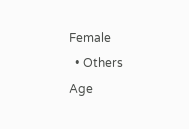Female
  • Others
Age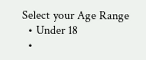Select your Age Range
  • Under 18
  •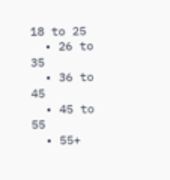18 to 25
  • 26 to 35
  • 36 to 45
  • 45 to 55
  • 55+